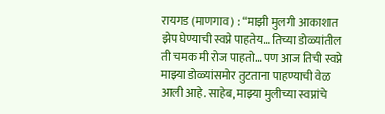रायगड (माणगाव) : “माझी मुलगी आकाशात झेप घेण्याची स्वप्ने पाहतेय… तिच्या डोळ्यांतील ती चमक मी रोज पाहतो… पण आज तिची स्वप्ने माझ्या डोळ्यांसमोर तुटताना पाहण्याची वेळ आली आहे. साहेब, माझ्या मुलीच्या स्वप्नांचे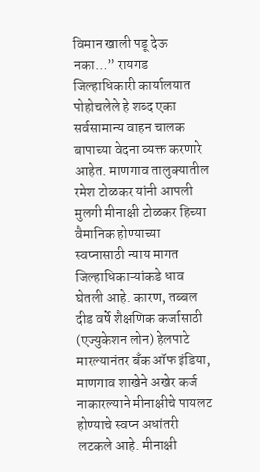विमान खाली पडू देऊ नका…” रायगड जिल्हाधिकारी कार्यालयात पोहोचलेले हे शब्द एका सर्वसामान्य वाहन चालक बापाच्या वेदना व्यक्त करणारे आहेत. माणगाव तालुक्यातील रमेश टोळकर यांनी आपली मुलगी मीनाक्षी टोळकर हिच्या वैमानिक होण्याच्या स्वप्नासाठी न्याय मागत जिल्हाधिकाऱ्यांकडे धाव घेतली आहे. कारण, तब्बल दीड वर्षे शैक्षणिक कर्जासाठी (एज्युकेशन लोन) हेलपाटे मारल्यानंतर बँक ऑफ इंडिया, माणगाव शाखेने अखेर कर्ज नाकारल्याने मीनाक्षीचे पायलट होण्याचे स्वप्न अधांतरी लटकले आहे. मीनाक्षी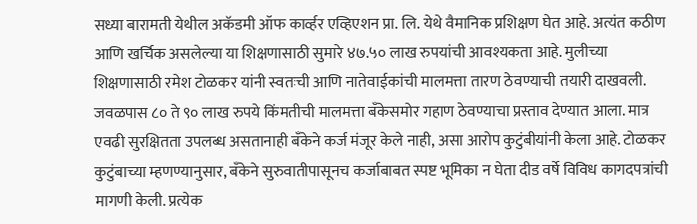सध्या बारामती येथील अकॅडमी ऑफ कार्व्हर एव्हिएशन प्रा. लि. येथे वैमानिक प्रशिक्षण घेत आहे. अत्यंत कठीण आणि खर्चिक असलेल्या या शिक्षणासाठी सुमारे ४७.५० लाख रुपयांची आवश्यकता आहे. मुलीच्या शिक्षणासाठी रमेश टोळकर यांनी स्वतःची आणि नातेवाईकांची मालमत्ता तारण ठेवण्याची तयारी दाखवली. जवळपास ८० ते ९० लाख रुपये किंमतीची मालमत्ता बँकेसमोर गहाण ठेवण्याचा प्रस्ताव देण्यात आला. मात्र एवढी सुरक्षितता उपलब्ध असतानाही बँकेने कर्ज मंजूर केले नाही, असा आरोप कुटुंबीयांनी केला आहे. टोळकर कुटुंबाच्या म्हणण्यानुसार, बँकेने सुरुवातीपासूनच कर्जाबाबत स्पष्ट भूमिका न घेता दीड वर्षे विविध कागदपत्रांची मागणी केली. प्रत्येक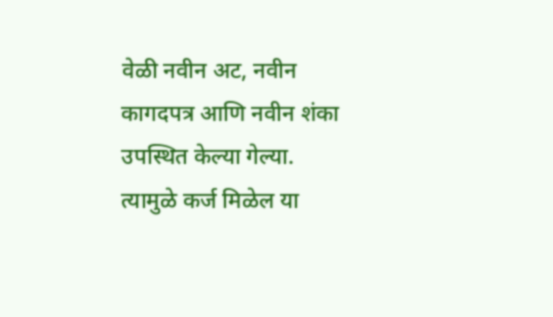वेळी नवीन अट, नवीन कागदपत्र आणि नवीन शंका उपस्थित केल्या गेल्या. त्यामुळे कर्ज मिळेल या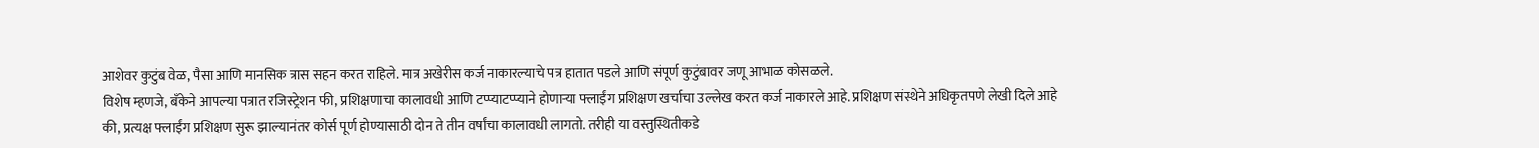आशेवर कुटुंब वेळ, पैसा आणि मानसिक त्रास सहन करत राहिले. मात्र अखेरीस कर्ज नाकारल्याचे पत्र हातात पडले आणि संपूर्ण कुटुंबावर जणू आभाळ कोसळले.
विशेष म्हणजे, बँकेने आपल्या पत्रात रजिस्ट्रेशन फी, प्रशिक्षणाचा कालावधी आणि टप्प्याटप्प्याने होणाऱ्या फ्लाईंग प्रशिक्षण खर्चाचा उल्लेख करत कर्ज नाकारले आहे. प्रशिक्षण संस्थेने अधिकृतपणे लेखी दिले आहे की, प्रत्यक्ष फ्लाईंग प्रशिक्षण सुरू झाल्यानंतर कोर्स पूर्ण होण्यासाठी दोन ते तीन वर्षांचा कालावधी लागतो. तरीही या वस्तुस्थितीकडे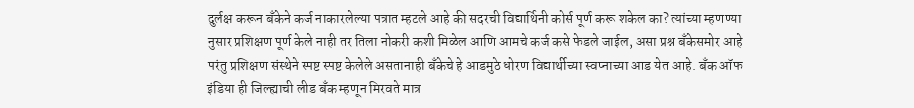दुर्लक्ष करून बँकेने कर्ज नाकारलेल्या पत्रात म्हटले आहे की सदरची विद्यार्थिनी कोर्स पूर्ण करू शकेल का? त्यांच्या म्हणण्या नुसार प्रशिक्षण पूर्ण केले नाही तर तिला नोकरी कशी मिळेल आणि आमचे कर्ज कसे फेडले जाईल, असा प्रश्न बँकेसमोर आहे परंतु प्रशिक्षण संस्थेने स्पष्ट स्पष्ट केलेले असतानाही बँकेचे हे आडमुठे धोरण विद्यार्थीच्या स्वप्नाच्या आड येत आहे. बँक ऑफ इंडिया ही जिल्ह्याची लीड बँक म्हणून मिरवते मात्र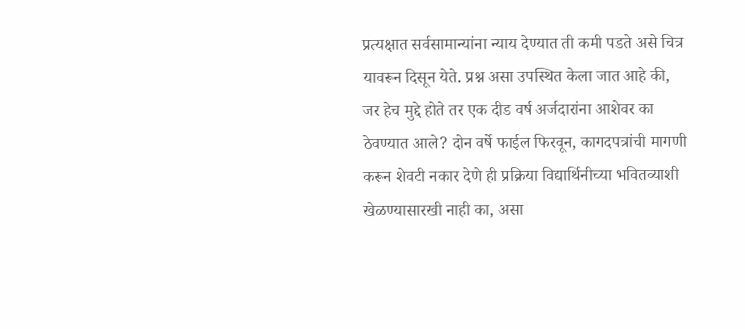प्रत्यक्षात सर्वसामान्यांना न्याय देण्यात ती कमी पडते असे चित्र यावरून दिसून येते. प्रश्न असा उपस्थित केला जात आहे की, जर हेच मुद्दे होते तर एक दीड वर्ष अर्जदारांना आशेवर का ठेवण्यात आले? दोन वर्षे फाईल फिरवून, कागदपत्रांची मागणी करून शेवटी नकार देणे ही प्रक्रिया विद्यार्थिनीच्या भवितव्याशी खेळण्यासारखी नाही का, असा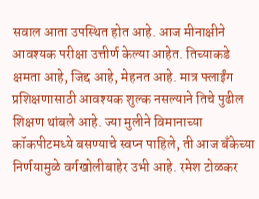सवाल आता उपस्थित होत आहे. आज मीनाक्षीने आवश्यक परीक्षा उत्तीर्ण केल्या आहेत. तिच्याकडे क्षमता आहे, जिद्द आहे, मेहनत आहे. मात्र फ्लाईंग प्रशिक्षणासाठी आवश्यक शुल्क नसल्याने तिचे पुढील शिक्षण थांबले आहे. ज्या मुलीने विमानाच्या कॉकपीटमध्ये बसण्याचे स्वप्न पाहिले, ती आज बँकेच्या निर्णयामुळे वर्गखोलीबाहेर उभी आहे. रमेश टोळकर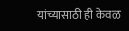यांच्यासाठी ही केवळ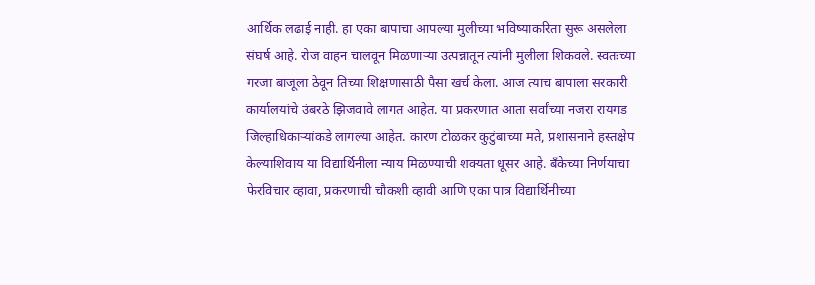आर्थिक लढाई नाही. हा एका बापाचा आपल्या मुलीच्या भविष्याकरिता सुरू असलेला संघर्ष आहे. रोज वाहन चालवून मिळणाऱ्या उत्पन्नातून त्यांनी मुलीला शिकवले. स्वतःच्या गरजा बाजूला ठेवून तिच्या शिक्षणासाठी पैसा खर्च केला. आज त्याच बापाला सरकारी कार्यालयांचे उंबरठे झिजवावे लागत आहेत. या प्रकरणात आता सर्वांच्या नजरा रायगड जिल्हाधिकाऱ्यांकडे लागल्या आहेत. कारण टोळकर कुटुंबाच्या मते, प्रशासनाने हस्तक्षेप केल्याशिवाय या विद्यार्थिनीला न्याय मिळण्याची शक्यता धूसर आहे. बँकेच्या निर्णयाचा फेरविचार व्हावा, प्रकरणाची चौकशी व्हावी आणि एका पात्र विद्यार्थिनीच्या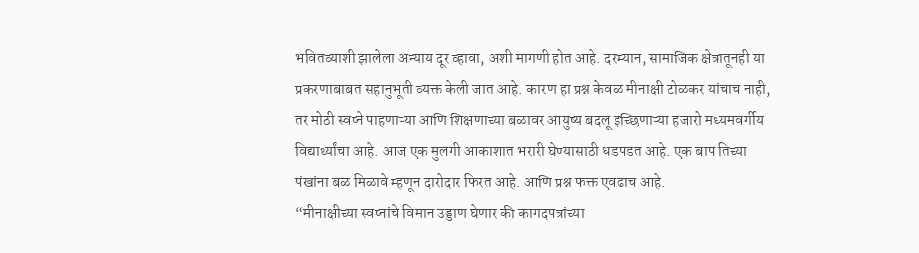भवितव्याशी झालेला अन्याय दूर व्हावा, अशी मागणी होत आहे. दरम्यान, सामाजिक क्षेत्रातूनही या प्रकरणाबाबत सहानुभूती व्यक्त केली जात आहे. कारण हा प्रश्न केवळ मीनाक्षी टोळकर यांचाच नाही, तर मोठी स्वप्ने पाहणाऱ्या आणि शिक्षणाच्या बळावर आयुष्य बदलू इच्छिणाऱ्या हजारो मध्यमवर्गीय विद्यार्थ्यांचा आहे. आज एक मुलगी आकाशात भरारी घेण्यासाठी धडपडत आहे. एक बाप तिच्या पंखांना बळ मिळावे म्हणून दारोदार फिरत आहे. आणि प्रश्न फक्त एवढाच आहे.
“मीनाक्षीच्या स्वप्नांचे विमान उड्डाण घेणार की कागदपत्रांच्या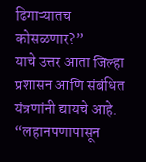ढिगाऱ्यातच कोसळणार?”
याचे उत्तर आता जिल्हा प्रशासन आणि संबंधित यंत्रणांनी द्यायचे आहे.
“लहानपणापासून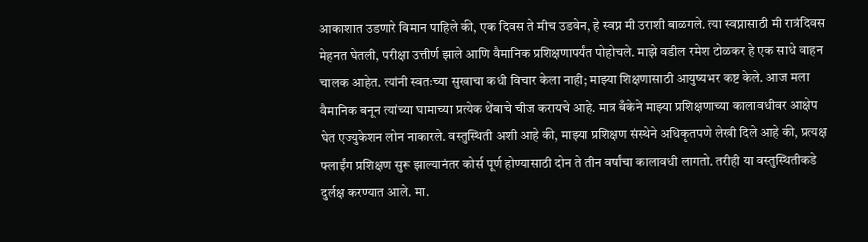आकाशात उडणारे विमान पाहिले की, एक दिवस ते मीच उडवेन, हे स्वप्न मी उराशी बाळगले. त्या स्वप्नासाठी मी रात्रंदिवस मेहनत घेतली, परीक्षा उत्तीर्ण झाले आणि वैमानिक प्रशिक्षणापर्यंत पोहोचले. माझे वडील रमेश टोळकर हे एक साधे वाहन चालक आहेत. त्यांनी स्वतःच्या सुखाचा कधी विचार केला नाही; माझ्या शिक्षणासाठी आयुष्यभर कष्ट केले. आज मला वैमानिक बनून त्यांच्या घामाच्या प्रत्येक थेंबाचे चीज करायचे आहे. मात्र बँकेने माझ्या प्रशिक्षणाच्या कालावधीवर आक्षेप घेत एज्युकेशन लोन नाकारले. वस्तुस्थिती अशी आहे की, माझ्या प्रशिक्षण संस्थेने अधिकृतपणे लेखी दिले आहे की, प्रत्यक्ष फ्लाईंग प्रशिक्षण सुरू झाल्यानंतर कोर्स पूर्ण होण्यासाठी दोन ते तीन वर्षांचा कालावधी लागतो. तरीही या वस्तुस्थितीकडे दुर्लक्ष करण्यात आले. मा.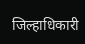जिल्हाधिकारी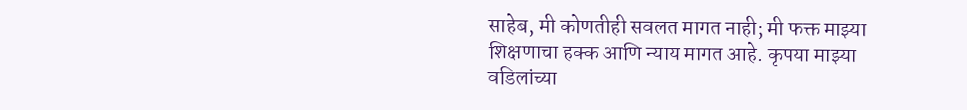साहेब, मी कोणतीही सवलत मागत नाही; मी फक्त माझ्या शिक्षणाचा हक्क आणि न्याय मागत आहे. कृपया माझ्या वडिलांच्या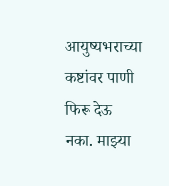आयुष्यभराच्या कष्टांवर पाणी फिरू देऊ नका. माझ्या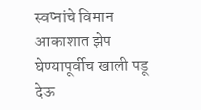स्वप्नांचे विमान आकाशात झेप घेण्यापूर्वीच खाली पडू देऊ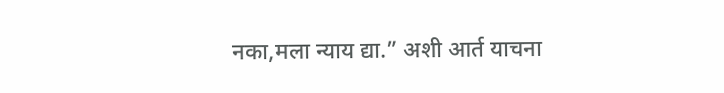नका,मला न्याय द्या.” अशी आर्त याचना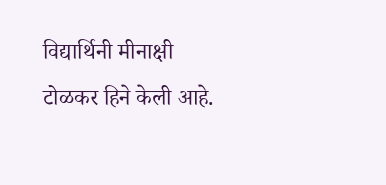विद्यार्थिनी मीनाक्षी टोळकर हिने केली आहे.